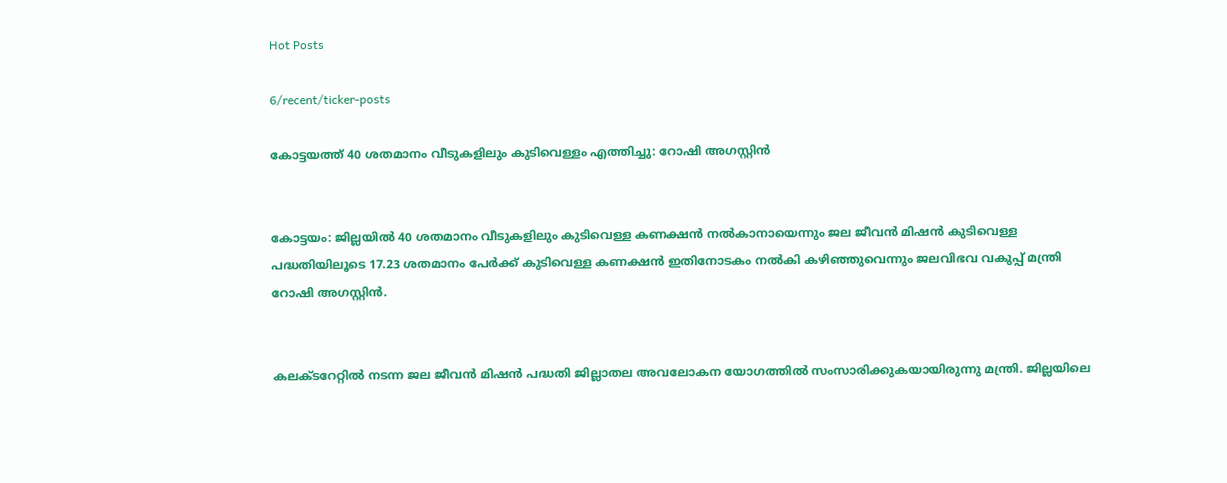Hot Posts

6/recent/ticker-posts

കോട്ടയത്ത് 40 ശതമാനം വീടുകളിലും കുടിവെള്ളം എത്തിച്ചു: റോഷി അഗസ്റ്റിന്‍


കോട്ടയം: ജില്ലയില്‍ 40 ശതമാനം വീടുകളിലും കുടിവെള്ള കണക്ഷന്‍ നല്‍കാനായെന്നും ജല ജീവന്‍ മിഷന്‍ കുടിവെള്ള പദ്ധതിയിലൂടെ 17.23 ശതമാനം പേര്‍ക്ക് കുടിവെള്ള കണക്ഷന്‍ ഇതിനോടകം നല്‍കി കഴിഞ്ഞുവെന്നും ജലവിഭവ വകുപ്പ് മന്ത്രി റോഷി അഗസ്റ്റിന്‍.


കലക്ടറേറ്റില്‍ നടന്ന ജല ജീവന്‍ മിഷന്‍ പദ്ധതി ജില്ലാതല അവലോകന യോഗത്തില്‍ സംസാരിക്കുകയായിരുന്നു മന്ത്രി. ജില്ലയിലെ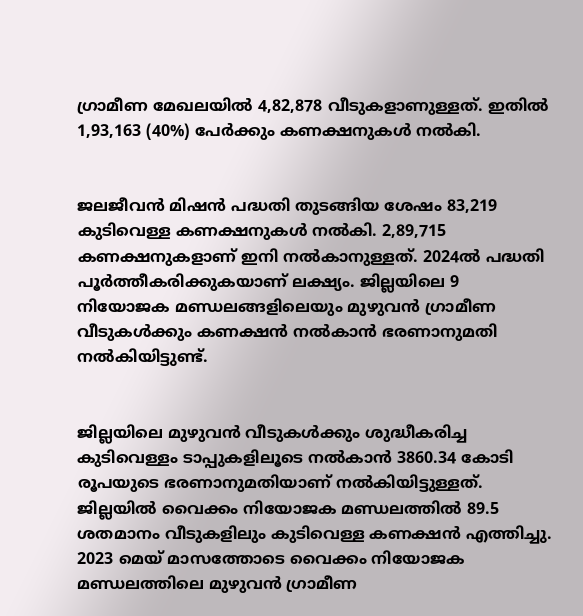ഗ്രാമീണ മേഖലയില്‍ 4,82,878 വീടുകളാണുള്ളത്. ഇതില്‍ 1,93,163 (40%) പേര്‍ക്കും കണക്ഷനുകള്‍ നല്‍കി.


ജലജീവന്‍ മിഷന്‍ പദ്ധതി തുടങ്ങിയ ശേഷം 83,219 കുടിവെള്ള കണക്ഷനുകള്‍ നല്‍കി. 2,89,715 കണക്ഷനുകളാണ് ഇനി നല്‍കാനുള്ളത്. 2024ല്‍ പദ്ധതി പൂര്‍ത്തീകരിക്കുകയാണ് ലക്ഷ്യം. ജില്ലയിലെ 9 നിയോജക മണ്ഡലങ്ങളിലെയും മുഴുവന്‍ ഗ്രാമീണ വീടുകള്‍ക്കും കണക്ഷന്‍ നല്‍കാന്‍ ഭരണാനുമതി നല്‍കിയിട്ടുണ്ട്.


ജില്ലയിലെ മുഴുവന്‍ വീടുകള്‍ക്കും ശുദ്ധീകരിച്ച കുടിവെള്ളം ടാപ്പുകളിലൂടെ നല്‍കാന്‍ 3860.34 കോടി രൂപയുടെ ഭരണാനുമതിയാണ് നല്‍കിയിട്ടുള്ളത്. ജില്ലയില്‍ വൈക്കം നിയോജക മണ്ഡലത്തില്‍ 89.5 ശതമാനം വീടുകളിലും കുടിവെള്ള കണക്ഷന്‍ എത്തിച്ചു. 2023 മെയ് മാസത്തോടെ വൈക്കം നിയോജക മണ്ഡലത്തിലെ മുഴുവന്‍ ഗ്രാമീണ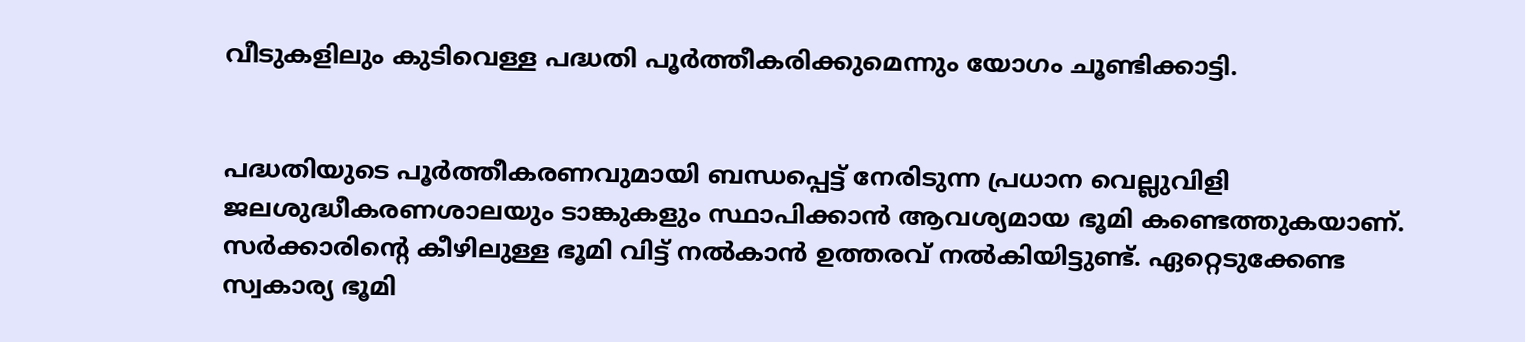വീടുകളിലും കുടിവെള്ള പദ്ധതി പൂര്‍ത്തീകരിക്കുമെന്നും യോഗം ചൂണ്ടിക്കാട്ടി.


പദ്ധതിയുടെ പൂര്‍ത്തീകരണവുമായി ബന്ധപ്പെട്ട് നേരിടുന്ന പ്രധാന വെല്ലുവിളി ജലശുദ്ധീകരണശാലയും ടാങ്കുകളും സ്ഥാപിക്കാന്‍ ആവശ്യമായ ഭൂമി കണ്ടെത്തുകയാണ്. സര്‍ക്കാരിന്‍റെ കീഴിലുള്ള ഭൂമി വിട്ട് നല്‍കാന്‍ ഉത്തരവ് നല്‍കിയിട്ടുണ്ട്. ഏറ്റെടുക്കേണ്ട സ്വകാര്യ ഭൂമി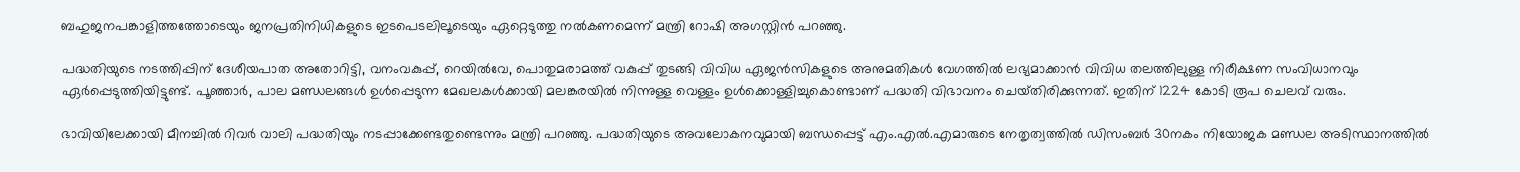ബഹുജനപങ്കാളിത്തത്തോടെയും ജനപ്രതിനിധികളുടെ ഇടപെടലിലൂടെയും ഏറ്റെടുത്തു നല്‍കണമെന്ന് മന്ത്രി റോഷി അഗസ്റ്റിന്‍ പറഞ്ഞു.

പദ്ധതിയുടെ നടത്തിപ്പിന് ദേശീയപാത അതോറിട്ടി, വനംവകുപ്പ്, റെയില്‍വേ, പൊതുമരാമത്ത് വകുപ്പ് തുടങ്ങി വിവിധ ഏജന്‍സികളുടെ അനുമതികള്‍ വേഗത്തില്‍ ലഭ്യമാക്കാന്‍ വിവിധ തലത്തിലുള്ള നിരീക്ഷണ സംവിധാനവും ഏര്‍പ്പെടുത്തിയിട്ടുണ്ട്. പൂഞ്ഞാര്‍, പാല മണ്ഡലങ്ങള്‍ ഉള്‍പ്പെടുന്ന മേഖലകള്‍ക്കായി മലങ്കരയില്‍ നിന്നുള്ള വെള്ളം ഉള്‍ക്കൊള്ളിച്ചുകൊണ്ടാണ് പദ്ധതി വിഭാവനം ചെയ്‌തിരിക്കുന്നത്. ഇതിന് 1224 കോടി രൂപ ചെലവ് വരും.

ഭാവിയിലേക്കായി മീനച്ചില്‍ റിവര്‍ വാലി പദ്ധതിയും നടപ്പാക്കേണ്ടതുണ്ടെന്നും മന്ത്രി പറഞ്ഞു. പദ്ധതിയുടെ അവലോകനവുമായി ബന്ധപ്പെട്ട് എം.എല്‍.എമാരുടെ നേതൃത്വത്തില്‍ ഡിസംബര്‍ 30നകം നിയോജക മണ്ഡല അടിസ്ഥാനത്തില്‍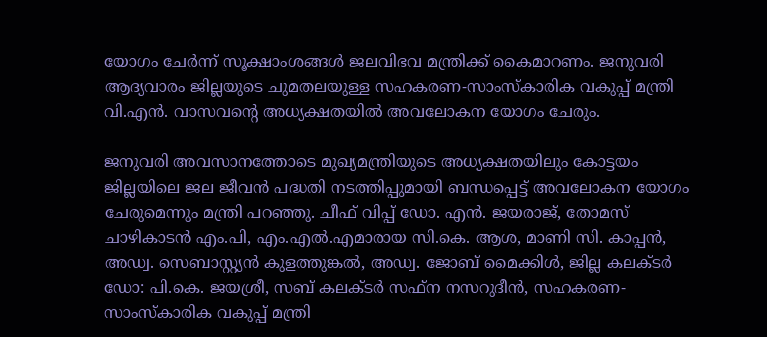യോഗം ചേര്‍ന്ന് സൂക്ഷാംശങ്ങള്‍ ജലവിഭവ മന്ത്രിക്ക് കൈമാറണം. ജനുവരി ആദ്യവാരം ജില്ലയുടെ ചുമതലയുള്ള സഹകരണ-സാംസ്‌കാരിക വകുപ്പ് മന്ത്രി വി.എന്‍. വാസവന്‍റെ അധ്യക്ഷതയില്‍ അവലോകന യോഗം ചേരും.

ജനുവരി അവസാനത്തോടെ മുഖ്യമന്ത്രിയുടെ അധ്യക്ഷതയിലും കോട്ടയം ജില്ലയിലെ ജല ജീവന്‍ പദ്ധതി നടത്തിപ്പുമായി ബന്ധപ്പെട്ട് അവലോകന യോഗം ചേരുമെന്നും മന്ത്രി പറഞ്ഞു. ചീഫ് വിപ്പ് ഡോ. എന്‍. ജയരാജ്, തോമസ് ചാഴികാടന്‍ എം.പി, എം.എല്‍.എമാരായ സി.കെ. ആശ, മാണി സി. കാപ്പന്‍, അഡ്വ. സെബാസ്റ്റ്യന്‍ കുളത്തുങ്കല്‍, അഡ്വ. ജോബ് മൈക്കിള്‍, ജില്ല കലക്‌ടര്‍ ഡോ: പി.കെ. ജയശ്രീ, സബ് കലക്‌ടര്‍ സഫ്‌ന നസറുദീന്‍, സഹകരണ-സാംസ്‌കാരിക വകുപ്പ് മന്ത്രി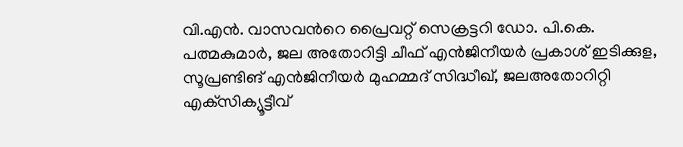വി.എന്‍. വാസവന്‍റെ പ്രൈവറ്റ് സെക്രട്ടറി ഡോ. പി.കെ. പത്മകുമാര്‍, ജല അതോറിട്ടി ചീഫ് എന്‍ജിനീയര്‍ പ്രകാശ് ഇടിക്കുള, സൂപ്രണ്ടിങ് എന്‍ജിനീയര്‍ മുഹമ്മദ് സിദ്ധീഖ്, ജലഅതോറിറ്റി എക്‌സിക്യൂട്ടീവ്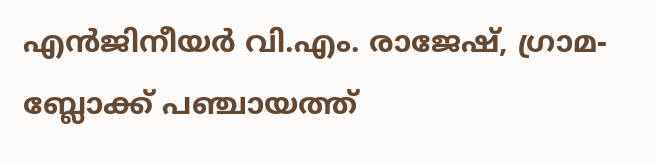എന്‍ജിനീയര്‍ വി.എം. രാജേഷ്, ഗ്രാമ-ബ്ലോക്ക് പഞ്ചായത്ത്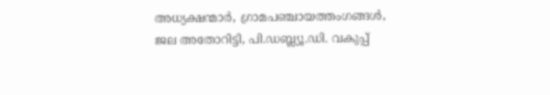അധ്യക്ഷന്മാര്‍, ഗ്രാമപഞ്ചായത്തംഗങ്ങള്‍, ജല അതോറിട്ടി, പി.ഡബ്ല്യൂ.ഡി. വകുപ്പ്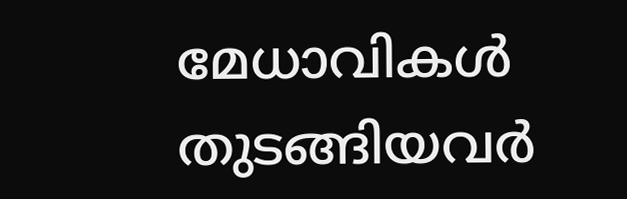മേധാവികള്‍ തുടങ്ങിയവര്‍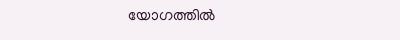യോഗത്തില്‍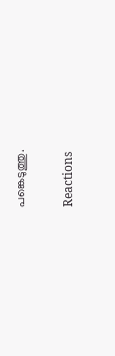പങ്കെടുത്തു.

Reactions